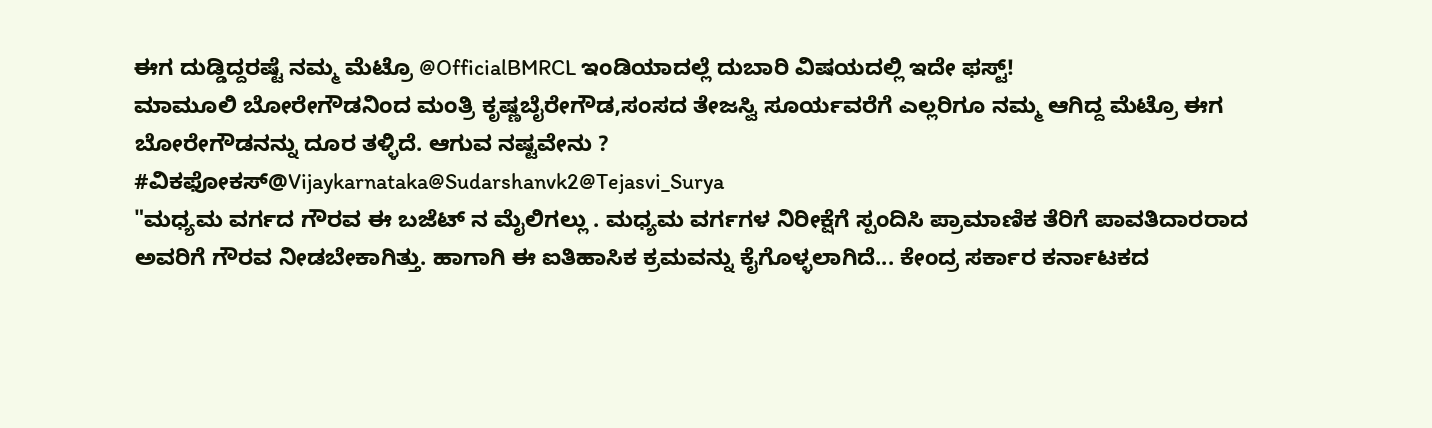ಈಗ ದುಡ್ಡಿದ್ದರಷ್ಟೆ ನಮ್ಮ ಮೆಟ್ರೊ @OfficialBMRCL ಇಂಡಿಯಾದಲ್ಲೆ ದುಬಾರಿ ವಿಷಯದಲ್ಲಿ ಇದೇ ಫಸ್ಟ್!
ಮಾಮೂಲಿ ಬೋರೇಗೌಡನಿಂದ ಮಂತ್ರಿ ಕೃಷ್ಣಬೈರೇಗೌಡ,ಸಂಸದ ತೇಜಸ್ವಿ ಸೂರ್ಯವರೆಗೆ ಎಲ್ಲರಿಗೂ ನಮ್ಮ ಆಗಿದ್ದ ಮೆಟ್ರೊ ಈಗ ಬೋರೇಗೌಡನನ್ನು ದೂರ ತಳ್ಳಿದೆ. ಆಗುವ ನಷ್ಟವೇನು ?
#ವಿಕಫೋಕಸ್@Vijaykarnataka@Sudarshanvk2@Tejasvi_Surya
"ಮಧ್ಯಮ ವರ್ಗದ ಗೌರವ ಈ ಬಜೆಟ್ ನ ಮೈಲಿಗಲ್ಲು . ಮಧ್ಯಮ ವರ್ಗಗಳ ನಿರೀಕ್ಷೆಗೆ ಸ್ಪಂದಿಸಿ ಪ್ರಾಮಾಣಿಕ ತೆರಿಗೆ ಪಾವತಿದಾರರಾದ ಅವರಿಗೆ ಗೌರವ ನೀಡಬೇಕಾಗಿತ್ತು. ಹಾಗಾಗಿ ಈ ಐತಿಹಾಸಿಕ ಕ್ರಮವನ್ನು ಕೈಗೊಳ್ಳಲಾಗಿದೆ... ಕೇಂದ್ರ ಸರ್ಕಾರ ಕರ್ನಾಟಕದ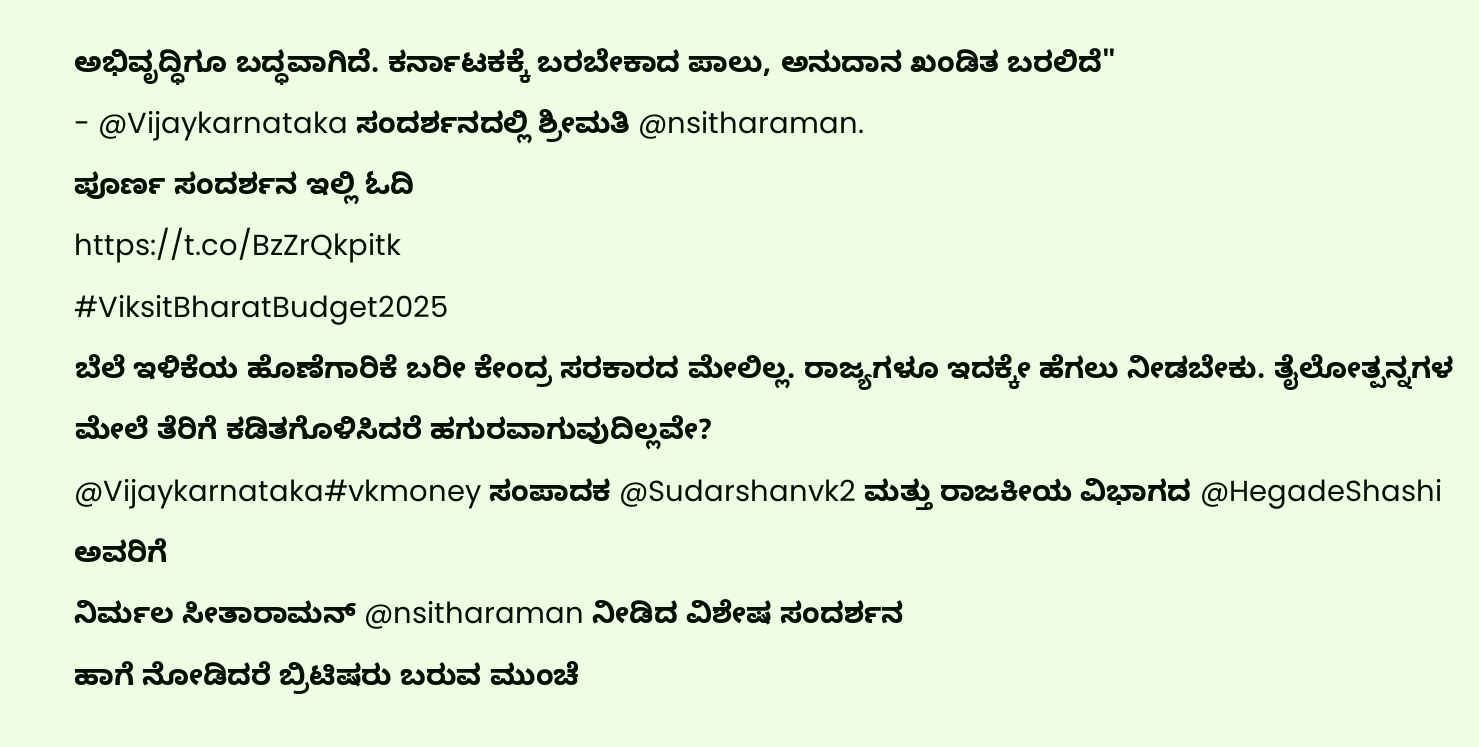ಅಭಿವೃದ್ಧಿಗೂ ಬದ್ಧವಾಗಿದೆ. ಕರ್ನಾಟಕಕ್ಕೆ ಬರಬೇಕಾದ ಪಾಲು, ಅನುದಾನ ಖಂಡಿತ ಬರಲಿದೆ"
- @Vijaykarnataka ಸಂದರ್ಶನದಲ್ಲಿ ಶ್ರೀಮತಿ @nsitharaman.
ಪೂರ್ಣ ಸಂದರ್ಶನ ಇಲ್ಲಿ ಓದಿ
https://t.co/BzZrQkpitk
#ViksitBharatBudget2025
ಬೆಲೆ ಇಳಿಕೆಯ ಹೊಣೆಗಾರಿಕೆ ಬರೀ ಕೇಂದ್ರ ಸರಕಾರದ ಮೇಲಿಲ್ಲ. ರಾಜ್ಯಗಳೂ ಇದಕ್ಕೇ ಹೆಗಲು ನೀಡಬೇಕು. ತೈಲೋತ್ಪನ್ನಗಳ ಮೇಲೆ ತೆರಿಗೆ ಕಡಿತಗೊಳಿಸಿದರೆ ಹಗುರವಾಗುವುದಿಲ್ಲವೇ?
@Vijaykarnataka#vkmoney ಸಂಪಾದಕ @Sudarshanvk2 ಮತ್ತು ರಾಜಕೀಯ ವಿಭಾಗದ @HegadeShashi ಅವರಿಗೆ
ನಿರ್ಮಲ ಸೀತಾರಾಮನ್ @nsitharaman ನೀಡಿದ ವಿಶೇಷ ಸಂದರ್ಶನ
ಹಾಗೆ ನೋಡಿದರೆ ಬ್ರಿಟಿಷರು ಬರುವ ಮುಂಚೆ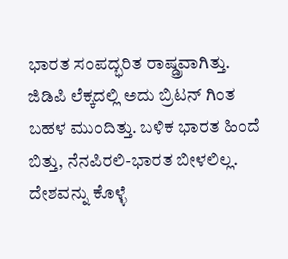ಭಾರತ ಸಂಪದ್ಭರಿತ ರಾಷ್ಡ್ರವಾಗಿತ್ತು. ಜಿಡಿಪಿ ಲೆಕ್ಕದಲ್ಲಿ ಅದು ಬ್ರಿಟನ್ ಗಿಂತ ಬಹಳ ಮುಂದಿತ್ತು. ಬಳಿಕ ಭಾರತ ಹಿಂದೆ ಬಿತ್ತು, ನೆನಪಿರಲಿ-ಭಾರತ ಬೀಳಲಿಲ್ಲ. ದೇಶವನ್ನು ಕೊಳ್ಳೆ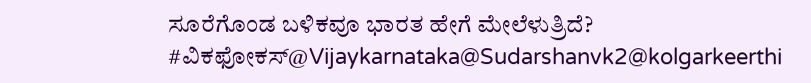ಸೂರೆಗೊಂಡ ಬಳಿಕವೂ ಭಾರತ ಹೇಗೆ ಮೇಲೆಳುತ್ರಿದೆ?
#ವಿಕಫೋಕಸ್@Vijaykarnataka@Sudarshanvk2@kolgarkeerthi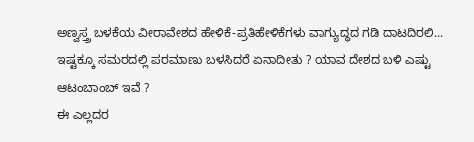ಅಣ್ವಸ್ತ್ರ ಬಳಕೆಯ ವೀರಾವೇಶದ ಹೇಳಿಕೆ-ಪ್ರತಿಹೇಳಿಕೆಗಳು ವಾಗ್ಯುದ್ಧದ ಗಡಿ ದಾಟದಿರಲಿ...
ಇಷ್ಟಕ್ಕೂ ಸಮರದಲ್ಲಿ ಪರಮಾಣು ಬಳಸಿದರೆ ಏನಾದೀತು ? ಯಾವ ದೇಶದ ಬಳಿ ಎಷ್ಟು ಆಟಂಬಾಂಬ್ ಇವೆ ?
ಈ ಎಲ್ಲದರ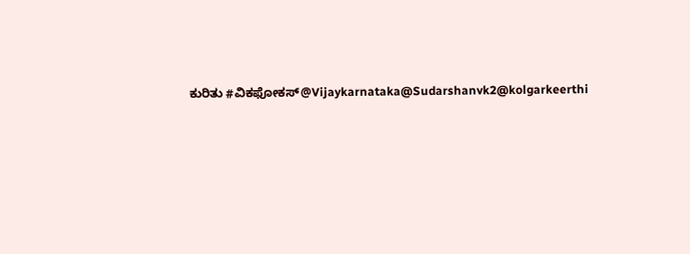ಕುರಿತು #ವಿಕಫೋಕಸ್@Vijaykarnataka@Sudarshanvk2@kolgarkeerthi